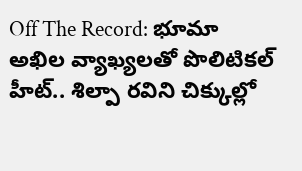Off The Record: భూమా అఖిల వ్యాఖ్యలతో పొలిటికల్ హీట్.. శిల్పా రవిని చిక్కుల్లో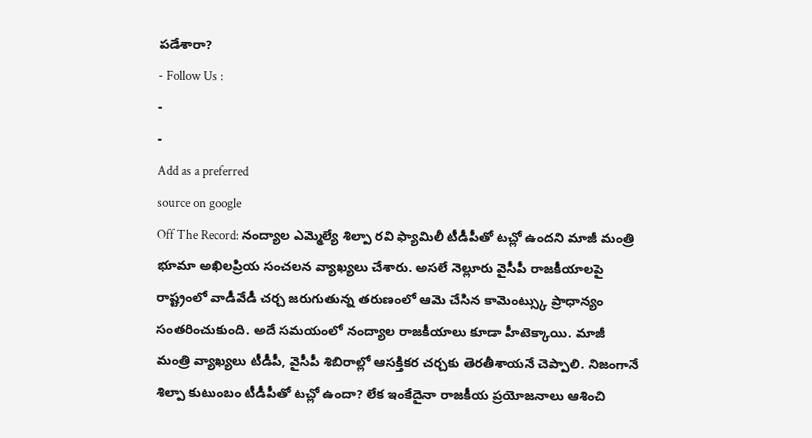పడేశారా?
- Follow Us :
-
-
Add as a preferred
source on google
Off The Record: నంద్యాల ఎమ్మెల్యే శిల్పా రవి ఫ్యామిలీ టీడీపీతో టచ్లో ఉందని మాజీ మంత్రి భూమా అఖిలప్రియ సంచలన వ్యాఖ్యలు చేశారు. అసలే నెల్లూరు వైసీపీ రాజకీయాలపై రాష్ట్రంలో వాడీవేడీ చర్చ జరుగుతున్న తరుణంలో ఆమె చేసిన కామెంట్స్కు ప్రాధాన్యం సంతరించుకుంది. అదే సమయంలో నంద్యాల రాజకీయాలు కూడా హీటెక్కాయి. మాజీ మంత్రి వ్యాఖ్యలు టీడీపీ, వైసీపీ శిబిరాల్లో ఆసక్తికర చర్చకు తెరతీశాయనే చెప్పాలి. నిజంగానే శిల్పా కుటుంబం టీడీపీతో టచ్లో ఉందా? లేక ఇంకేదైనా రాజకీయ ప్రయోజనాలు ఆశించి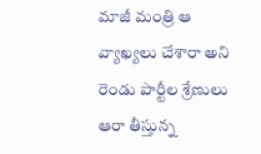మాజీ మంత్రి ఆ వ్యాఖ్యలు చేశారా అని రెండు పార్టీల శ్రేణులు ఆరా తీస్తున్న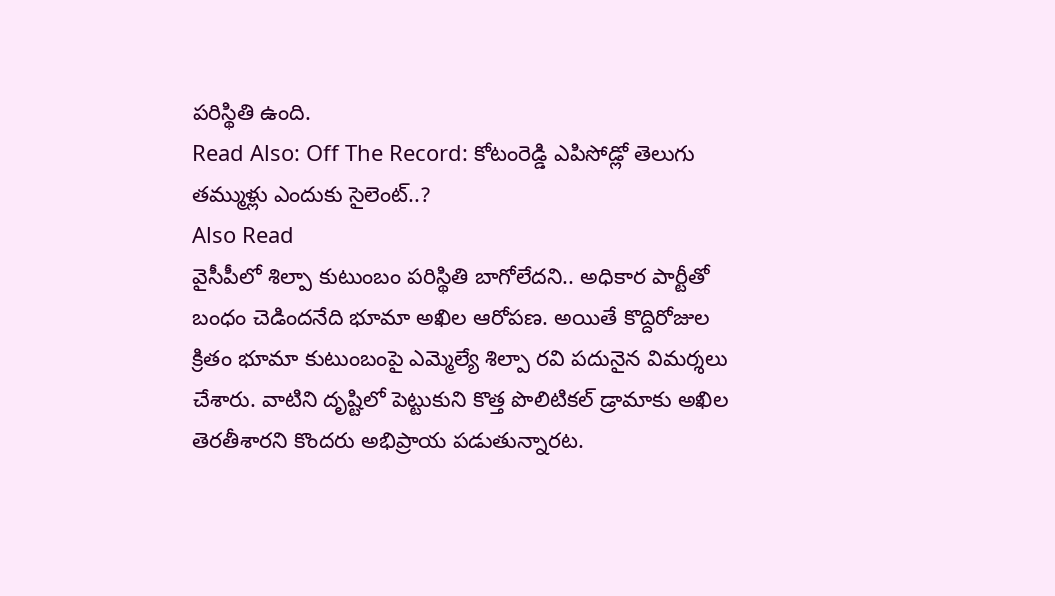పరిస్థితి ఉంది.
Read Also: Off The Record: కోటంరెడ్డి ఎపిసోడ్లో తెలుగు తమ్ముళ్లు ఎందుకు సైలెంట్..?
Also Read
వైసీపీలో శిల్పా కుటుంబం పరిస్థితి బాగోలేదని.. అధికార పార్టీతో బంధం చెడిందనేది భూమా అఖిల ఆరోపణ. అయితే కొద్దిరోజుల క్రితం భూమా కుటుంబంపై ఎమ్మెల్యే శిల్పా రవి పదునైన విమర్శలు చేశారు. వాటిని దృష్టిలో పెట్టుకుని కొత్త పొలిటికల్ డ్రామాకు అఖిల తెరతీశారని కొందరు అభిప్రాయ పడుతున్నారట.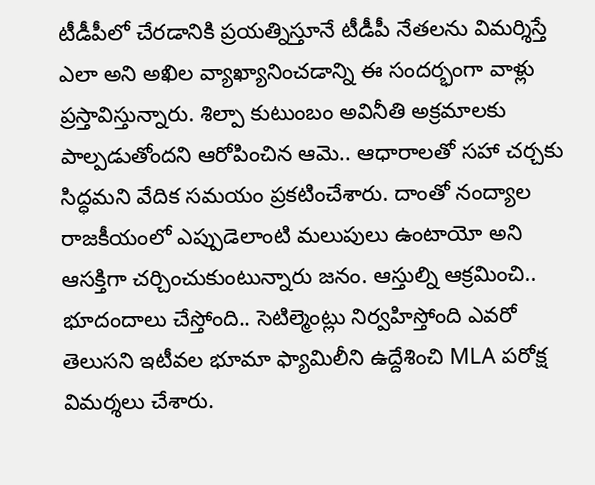టీడీపీలో చేరడానికి ప్రయత్నిస్తూనే టీడీపీ నేతలను విమర్శిస్తే ఎలా అని అఖిల వ్యాఖ్యానించడాన్ని ఈ సందర్భంగా వాళ్లు ప్రస్తావిస్తున్నారు. శిల్పా కుటుంబం అవినీతి అక్రమాలకు పాల్పడుతోందని ఆరోపించిన ఆమె.. ఆధారాలతో సహా చర్చకు సిద్ధమని వేదిక సమయం ప్రకటించేశారు. దాంతో నంద్యాల రాజకీయంలో ఎప్పుడెలాంటి మలుపులు ఉంటాయో అని ఆసక్తిగా చర్చించుకుంటున్నారు జనం. ఆస్తుల్ని ఆక్రమించి.. భూదందాలు చేస్తోంది.. సెటిల్మెంట్లు నిర్వహిస్తోంది ఎవరో తెలుసని ఇటీవల భూమా ఫ్యామిలీని ఉద్దేశించి MLA పరోక్ష విమర్శలు చేశారు.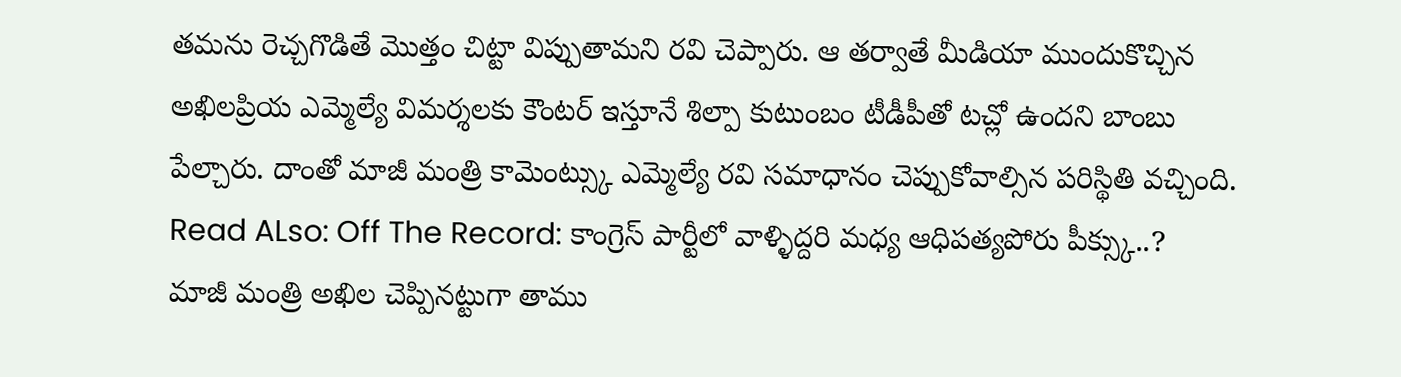తమను రెచ్చగొడితే మొత్తం చిట్టా విప్పుతామని రవి చెప్పారు. ఆ తర్వాతే మీడియా ముందుకొచ్చిన అఖిలప్రియ ఎమ్మెల్యే విమర్శలకు కౌంటర్ ఇస్తూనే శిల్పా కుటుంబం టీడీపీతో టచ్లో ఉందని బాంబు పేల్చారు. దాంతో మాజీ మంత్రి కామెంట్స్కు ఎమ్మెల్యే రవి సమాధానం చెప్పుకోవాల్సిన పరిస్థితి వచ్చింది.
Read ALso: Off The Record: కాంగ్రెస్ పార్టీలో వాళ్ళిద్దరి మధ్య ఆధిపత్యపోరు పీక్స్కు..?
మాజీ మంత్రి అఖిల చెప్పినట్టుగా తాము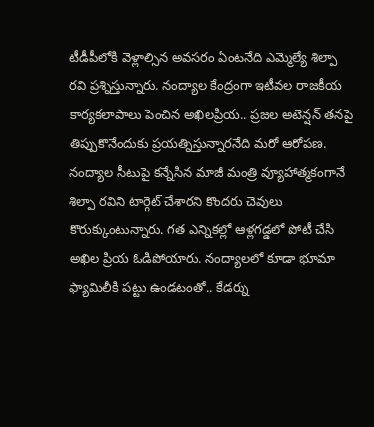టీడీపీలోకి వెళ్లాల్సిన అవసరం ఏంటనేది ఎమ్మెల్యే శిల్పా రవి ప్రశ్నిస్తున్నారు. నంద్యాల కేంద్రంగా ఇటీవల రాజకీయ కార్యకలాపాలు పెంచిన అఖిలప్రియ.. ప్రజల అటెన్షన్ తనపై తిప్పుకొనేందుకు ప్రయత్నిస్తున్నారనేది మరో ఆరోపణ. నంద్యాల సీటుపై కన్నేసిన మాజీ మంత్రి వ్యూహాత్మకంగానే శిల్పా రవిని టార్గెట్ చేశారని కొందరు చెవులు కొరుక్కుంటున్నారు. గత ఎన్నికల్లో ఆళ్లగడ్డలో పోటీ చేసి అఖిల ప్రియ ఓడిపోయారు. నంద్యాలలో కూడా భూమా ఫ్యామిలీకి పట్టు ఉండటంతో.. కేడర్ను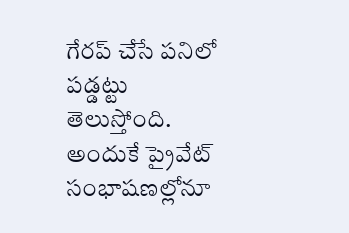గేరప్ చేసే పనిలో పడ్డట్టు తెలుస్తోంది. అందుకే ప్రైవేట్ సంభాషణల్లోనూ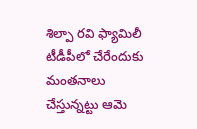శిల్పా రవి ఫ్యామిలీ టీడీపీలో చేరేందుకు మంతనాలు చేస్తున్నట్టు ఆమె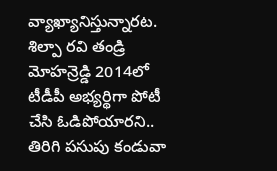వ్యాఖ్యానిస్తున్నారట. శిల్పా రవి తండ్రి మోహన్రెడ్డి 2014లో టీడీపీ అభ్యర్థిగా పోటీ చేసి ఓడిపోయారని.. తిరిగి పసుపు కండువా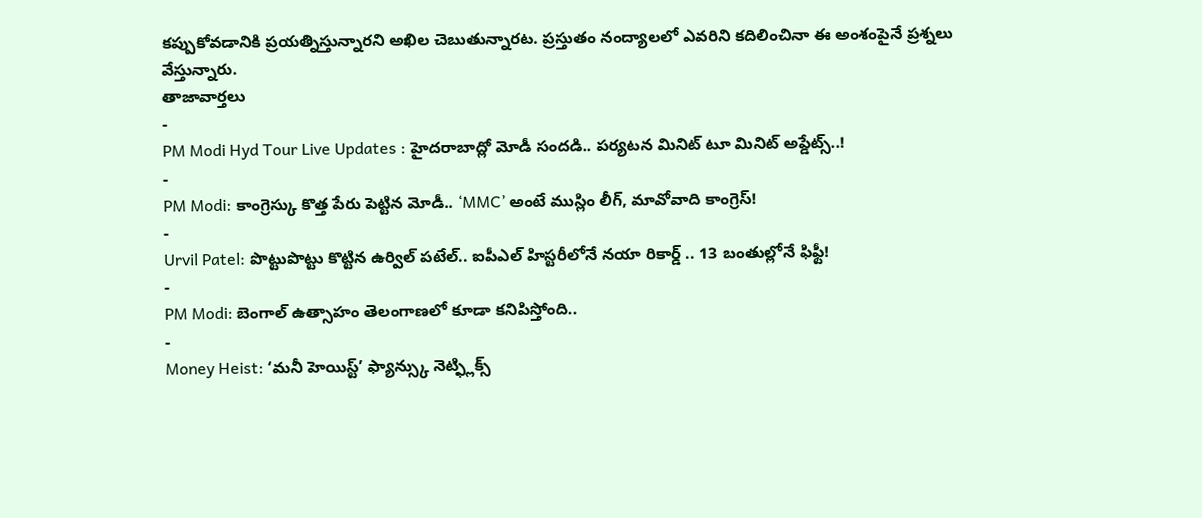కప్పుకోవడానికి ప్రయత్నిస్తున్నారని అఖిల చెబుతున్నారట. ప్రస్తుతం నంద్యాలలో ఎవరిని కదిలించినా ఈ అంశంపైనే ప్రశ్నలు వేస్తున్నారు.
తాజావార్తలు
-
PM Modi Hyd Tour Live Updates : హైదరాబాద్లో మోడీ సందడి.. పర్యటన మినిట్ టూ మినిట్ అప్డేట్స్..!
-
PM Modi: కాంగ్రెస్కు కొత్త పేరు పెట్టిన మోడీ.. ‘MMC’ అంటే ముస్లిం లీగ్, మావోవాది కాంగ్రెస్!
-
Urvil Patel: పొట్టుపొట్టు కొట్టిన ఉర్విల్ పటేల్.. ఐపీఎల్ హిస్టరీలోనే నయా రికార్డ్ .. 13 బంతుల్లోనే ఫిఫ్టీ!
-
PM Modi: బెంగాల్ ఉత్సాహం తెలంగాణలో కూడా కనిపిస్తోంది..
-
Money Heist: ‘మనీ హెయిస్ట్’ ఫ్యాన్స్కు నెట్ఫ్లిక్స్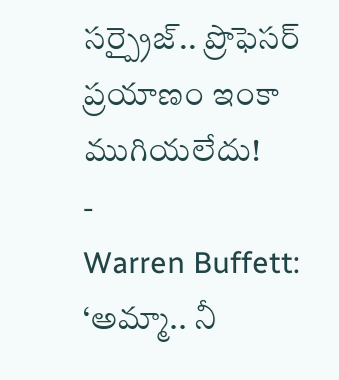సర్ప్రైజ్.. ప్రొఫెసర్ ప్రయాణం ఇంకా ముగియలేదు!
-
Warren Buffett: ‘అమ్మా.. నీ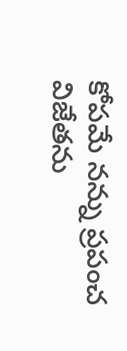కోపమే నన్ను ప్రపంచ విజేతను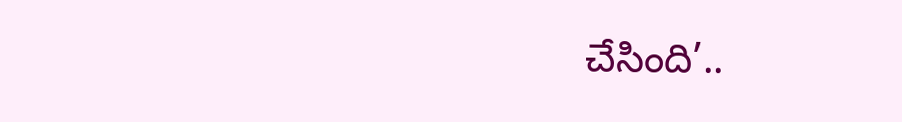చేసింది’..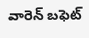వారెన్ బఫెట్